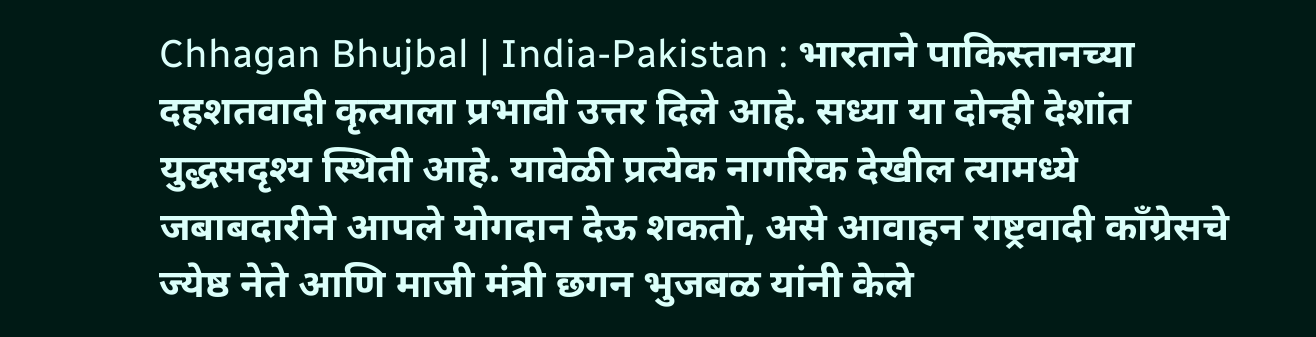Chhagan Bhujbal | India-Pakistan : भारताने पाकिस्तानच्या दहशतवादी कृत्याला प्रभावी उत्तर दिले आहे. सध्या या दोन्ही देशांत युद्धसदृश्य स्थिती आहे. यावेळी प्रत्येक नागरिक देखील त्यामध्ये जबाबदारीने आपले योगदान देऊ शकतो, असे आवाहन राष्ट्रवादी कॉंग्रेसचे ज्येष्ठ नेते आणि माजी मंत्री छगन भुजबळ यांनी केले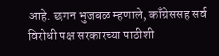आहे. छगन भुजबळ म्हणाले, काँग्रेससह सर्व विरोधी पक्ष सरकारच्या पाठीशी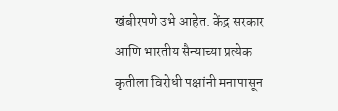खंबीरपणे उभे आहेत. केंद्र सरकार आणि भारतीय सैन्याच्या प्रत्येक कृतीला विरोधी पक्षांनी मनापासून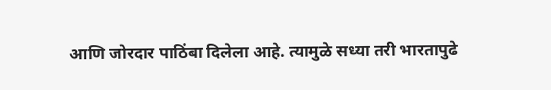आणि जोरदार पाठिंबा दिलेला आहे. त्यामुळे सध्या तरी भारतापुढे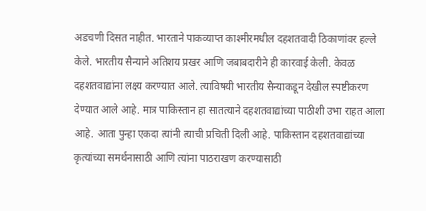अडचणी दिसत नाहीत. भारताने पाकव्याप्त काश्मीरमधील दहशतवादी ठिकाणांवर हल्ले केले. भारतीय सैन्याने अतिशय प्रखर आणि जबाबदारीने ही कारवाई केली. केवळ दहशतवाद्यांना लक्ष्य करण्यात आले. त्याविषयी भारतीय सैन्याकडून देखील स्पष्टीकरण देण्यात आले आहे. मात्र पाकिस्तान हा सातत्याने दहशतवाद्यांच्या पाठीशी उभा राहत आला आहे. आता पुन्हा एकदा त्यांनी त्याची प्रचिती दिली आहे. पाकिस्तान दहशतवाद्यांच्या कृत्यांच्या समर्थनासाठी आणि त्यांना पाठराखण करण्यासाठी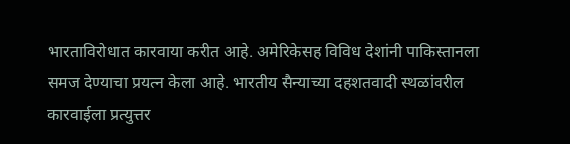भारताविरोधात कारवाया करीत आहे. अमेरिकेसह विविध देशांनी पाकिस्तानला समज देण्याचा प्रयत्न केला आहे. भारतीय सैन्याच्या दहशतवादी स्थळांवरील कारवाईला प्रत्युत्तर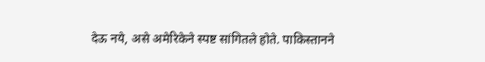देऊ नये, असे अमेरिकेने स्पष्ट सांगितले होते. पाकिस्तानने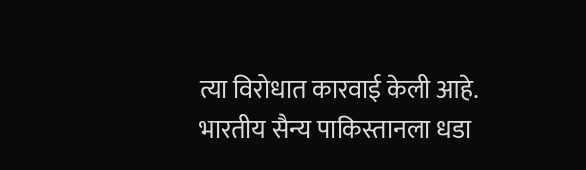त्या विरोधात कारवाई केली आहे. भारतीय सैन्य पाकिस्तानला धडा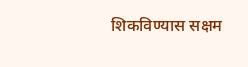शिकविण्यास सक्षम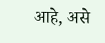आहे, असे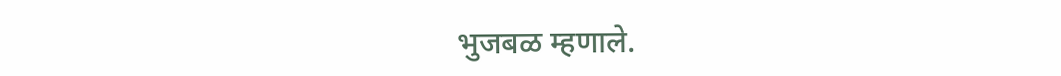भुजबळ म्हणाले.